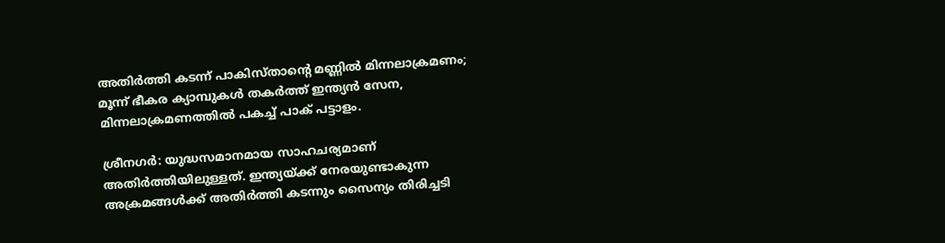അതിര്‍ത്തി കടന്ന് പാകിസ്താന്റെ മണ്ണിൽ മിന്നലാക്രമണം; മൂന്ന് ഭീകര ക്യാമ്പുകള്‍ തകര്‍ത്ത് ഇന്ത്യന്‍ സേന, മിന്നലാക്രമണത്തില്‍ പകച്ച്‌ പാക് പട്ടാളം.

ശ്രീനഗര്‍: യുദ്ധസമാനമായ സാഹചര്യമാണ് അതിര്‍ത്തിയിലുള്ളത്. ഇന്ത്യയ്ക്ക് നേരയുണ്ടാകുന്ന അക്രമങ്ങള്‍ക്ക് അതിര്‍ത്തി കടന്നും സൈന്യം തിരിച്ചടി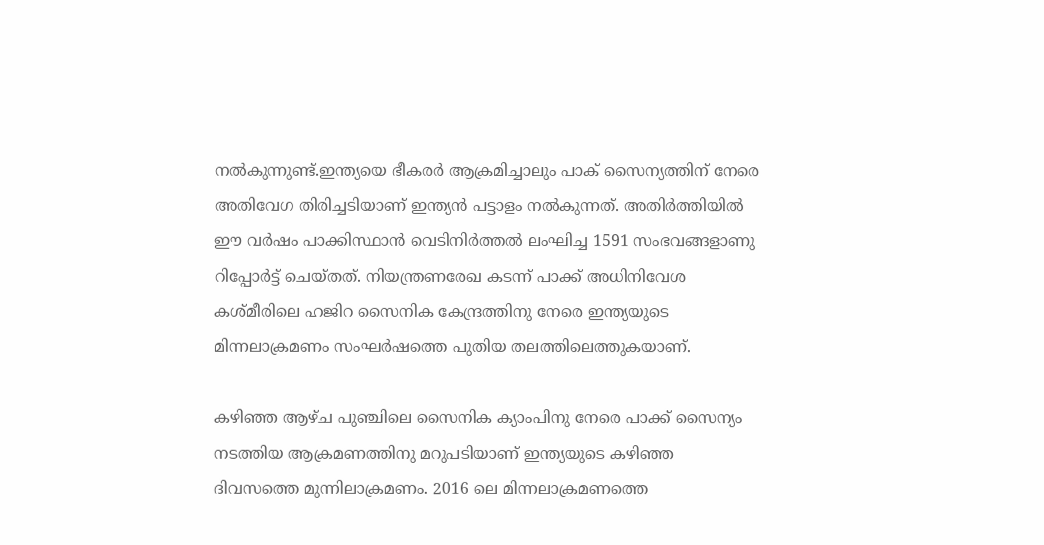നല്‍കുന്നുണ്ട്.ഇന്ത്യയെ ഭീകരര്‍ ആക്രമിച്ചാലും പാക് സൈന്യത്തിന് നേരെ അതിവേഗ തിരിച്ചടിയാണ് ഇന്ത്യന്‍ പട്ടാളം നല്‍കുന്നത്. അതിര്‍ത്തിയില്‍ ഈ വര്‍ഷം പാക്കിസ്ഥാന്‍ വെടിനിര്‍ത്തല്‍ ലംഘിച്ച 1591 സംഭവങ്ങളാണു റിപ്പോര്‍ട്ട് ചെയ്തത്. നിയന്ത്രണരേഖ കടന്ന് പാക്ക് അധിനിവേശ കശ്മീരിലെ ഹജിറ സൈനിക കേന്ദ്രത്തിനു നേരെ ഇന്ത്യയുടെ മിന്നലാക്രമണം സംഘര്‍ഷത്തെ പുതിയ തലത്തിലെത്തുകയാണ്.

കഴിഞ്ഞ ആഴ്ച പുഞ്ചിലെ സൈനിക ക്യാംപിനു നേരെ പാക്ക് സൈന്യം നടത്തിയ ആക്രമണത്തിനു മറുപടിയാണ് ഇന്ത്യയുടെ കഴിഞ്ഞ ദിവസത്തെ മുന്നിലാക്രമണം. 2016 ലെ മിന്നലാക്രമണത്തെ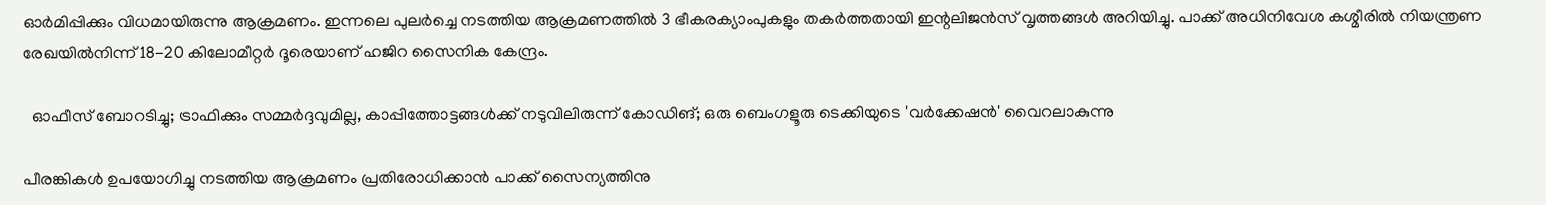ഓര്‍മിപ്പിക്കും വിധമായിരുന്നു ആക്രമണം. ഇന്നലെ പുലര്‍ച്ചെ നടത്തിയ ആക്രമണത്തില്‍ 3 ഭീകരക്യാംപുകളും തകര്‍ത്തതായി ഇന്റലിജന്‍സ് വൃത്തങ്ങള്‍ അറിയിച്ചു. പാക്ക് അധിനിവേശ കശ്മീരില്‍ നിയന്ത്രണ രേഖയില്‍നിന്ന് 18-20 കിലോമീറ്റര്‍ ദൂരെയാണ് ഹജിറ സൈനിക കേന്ദ്രം.

  ഓഫീസ് ബോറടിച്ചു; ട്രാഫിക്കും സമ്മർദ്ദവുമില്ല, കാപ്പിത്തോട്ടങ്ങൾക്ക് നടുവിലിരുന്ന് കോഡിങ്; ഒരു ബെംഗളൂരു ടെക്കിയുടെ 'വർക്കേഷൻ' വൈറലാകുന്നു

പീരങ്കികള്‍ ഉപയോഗിച്ചു നടത്തിയ ആക്രമണം പ്രതിരോധിക്കാന്‍ പാക്ക് സൈന്യത്തിനു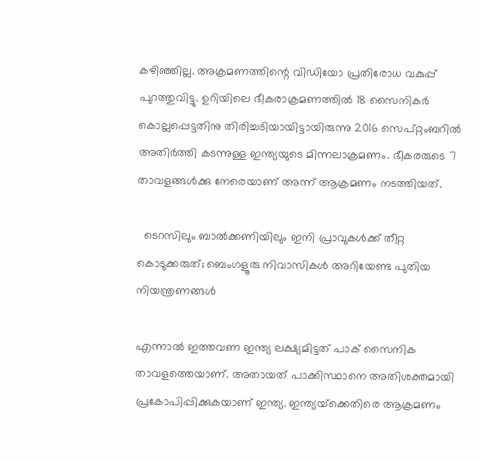കഴിഞ്ഞില്ല. അക്രമണത്തിന്റെ വിഡിയോ പ്രതിരോധ വകുപ്പ് പുറത്തുവിട്ടു. ഉറിയിലെ ഭീകരാക്രമണത്തില്‍ 18 സൈനികര്‍ കൊല്ലപ്പെട്ടതിനു തിരിച്ചടിയായിട്ടായിരുന്നു 2016 സെപ്റ്റംബറില്‍ അതിര്‍ത്തി കടന്നുള്ള ഇന്ത്യയുടെ മിന്നലാക്രമണം. ഭീകരരുടെ 7 താവളങ്ങള്‍ക്കു നേരെയാണ് അന്ന് ആക്രമണം നടത്തിയത്.

  ടെറസിലും ബാൽക്കണിയിലും ഇനി പ്രാവുകൾക്ക് തീറ്റ കൊടുക്കരുത്; ബെംഗളൂരു നിവാസികൾ അറിയേണ്ട പുതിയ നിയന്ത്രണങ്ങൾ

എന്നാല്‍ ഇത്തവണ ഇന്ത്യ ലക്ഷ്യമിട്ടത് പാക് സൈനിക താവളത്തെയാണ്. അതായത് പാക്കിസ്ഥാനെ അതിശക്തമായി പ്രകോപിപ്പിക്കുകയാണ് ഇന്ത്യ. ഇന്ത്യയ്‌ക്കെതിരെ ആക്രമണം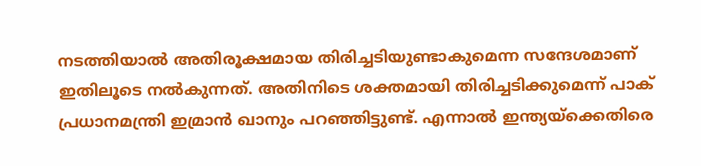നടത്തിയാല്‍ അതിരൂക്ഷമായ തിരിച്ചടിയുണ്ടാകുമെന്ന സന്ദേശമാണ് ഇതിലൂടെ നല്‍കുന്നത്. അതിനിടെ ശക്തമായി തിരിച്ചടിക്കുമെന്ന് പാക് പ്രധാനമന്ത്രി ഇമ്രാന്‍ ഖാനും പറഞ്ഞിട്ടുണ്ട്. എന്നാല്‍ ഇന്ത്യയ്‌ക്കെതിരെ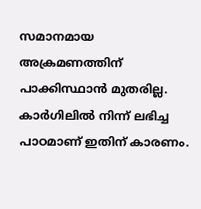സമാനമായ അക്രമണത്തിന് പാക്കിസ്ഥാന്‍ മുതരില്ല. കാര്‍ഗിലില്‍ നിന്ന് ലഭിച്ച പാഠമാണ് ഇതിന് കാരണം.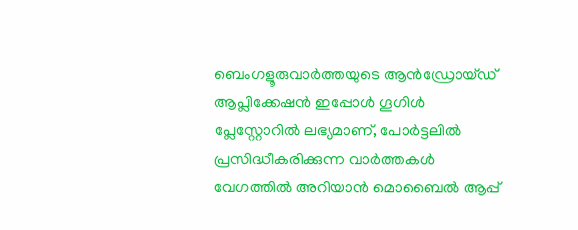ബെംഗളൂരുവാർത്തയുടെ ആൻഡ്രോയ്ഡ് ആപ്ലിക്കേഷൻ ഇപ്പോൾ ഗൂഗിൾ പ്ലേസ്റ്റോറിൽ ലഭ്യമാണ്, പോർട്ടലിൽ പ്രസിദ്ധീകരിക്കുന്ന വാർത്തകൾ വേഗത്തിൽ അറിയാൻ മൊബൈൽ ആപ്പ്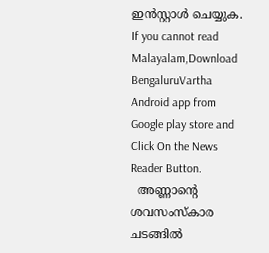ഇൻസ്റ്റാൾ ചെയ്യുക. If you cannot read Malayalam,Download BengaluruVartha Android app from Google play store and Click On the News Reader Button.
  അണ്ണാന്റെ ശവസംസ്കാര ചടങ്ങിൽ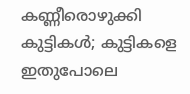കണ്ണീരൊഴുക്കി കുട്ടികൾ; കുട്ടികളെ ഇതുപോലെ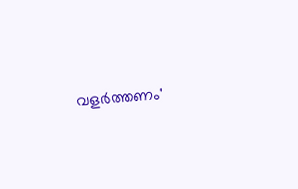വളർത്തണം'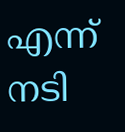എന്ന് നടി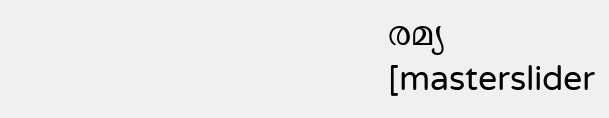രമ്യ
[masterslider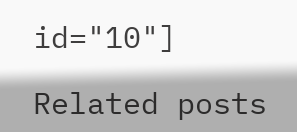id="10"]

Related posts